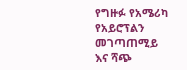የግዙፉ የአሜሪካ የአይሮፕልን መገጣጠሚይ እና ሻጭ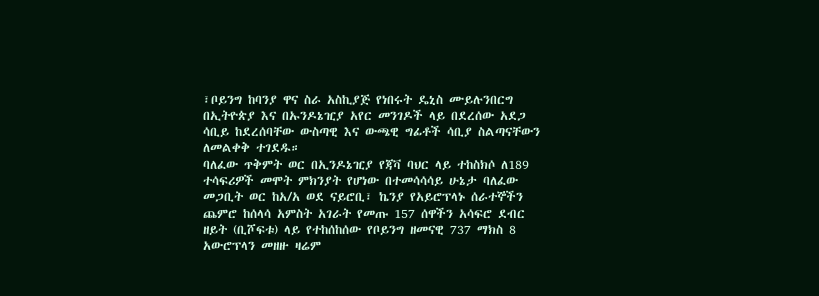፣ቦይንግ ከባንያ ዋና ስራ አስኪያጅ የነበሩት ዴኒስ ሙይሉንበርግ በኢትዮጵያ እና በኡንዶኔዢያ አየር መንገዶች ላይ በደረሰው አደጋ ሳቢይ ከደረሰባቸው ውስጣዊ እና ውጫዊ ግፊቶች ሳቢያ ስልጣናቸውን ለመልቀቅ ተገደዱ።
ባለፈው ጥቅምት ወር በኢንዶኔዢያ የጃቫ ባህር ላይ ተከስክሶ ለ189 ተሳፍሪዎች መሞት ምክንያት የሆነው በተመሳሳሳይ ሁኔታ ባለፈው መጋቢት ወር ከአ/አ ወደ ናይሮቢ፣ ኬንያ የአይሮፕላኑ ሰራተኞችን ጨምሮ ከሰላሳ አምስት አገራት የመጡ 157 ሰዋችን አሳፍሮ ደብር ዘይት (ቢሾፍቱ) ላይ የተከሰከሰው የቦይንግ ዘመናዊ 737 ማክስ 8 አውሮፕላን መዘዙ ዛሬም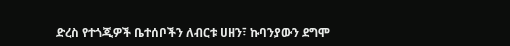ድረስ የተጎጂዎች ቤተሰቦችን ለብርቱ ሀዘን፣ ኩባንያውን ደግሞ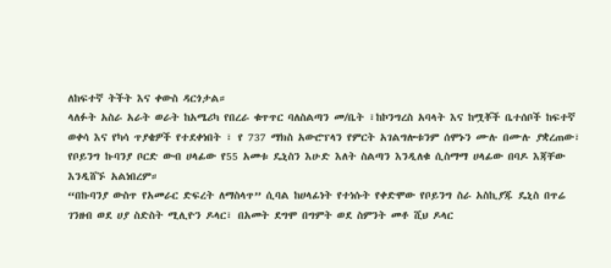ለከፍተኛ ትችት እና ቀውስ ዳርጎታል።
ላለፉት አስራ አራት ወራት ከአሜሪካ የበረራ ቁጥጥር ባለስልጣን መ/ቤት ፣ከኮንግረስ አባላት እና ከሟቾች ቤተሰቦች ከፍተኛ ወቀሳ እና የካሳ ጥያቄዎች የተደቀነበት ፣ የ 737 ማክስ አውሮፕላን የምርት አገልግሎቱንም ሰሞኑን ሙሉ በሙሉ ያቋረጠው፣ የቦይንግ ኩባንያ ቦርድ ውብ ሀላፊው የ55 አመቱ ዴኒስን እሁድ እለት ስልጣን እንዲለቁ ሲስማማ ሀላፊው በባዶ እጃቸው እንዲሸኙ አልነበረም።
“በኩባንያ ውስጥ የአመራር ድፍረት ለማስላጥ” ሲባል ከሀላፊነት የተነሱት የቀድሞው የቦይንግ ስራ አስኪያጁ ዴኒስ በጥሬ ገንዘብ ወደ ሀያ ስድስት ሚሊዮን ዶላር፣ በአመት ደግሞ በግምት ወደ ስምንት መቶ ሺህ ዶላር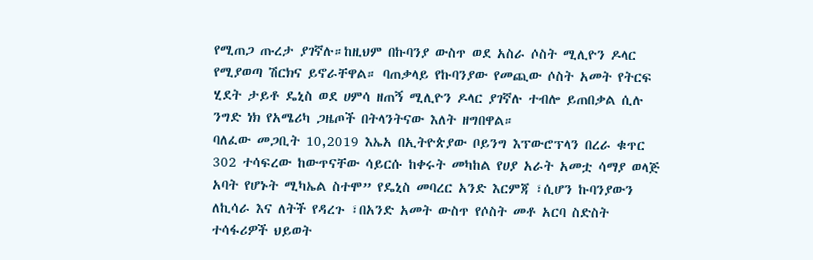የሚጠጋ ጡረታ ያገኛሉ።ከዚህም በኩባንያ ውስጥ ወደ አስራ ሶስት ሚሊዮን ዶላር የሚያወጣ ሽርክና ይኖራቸዋል። ባጠቃላይ የኩባንያው የመጪው ሶስት አመት የትርፍ ሂደት ታይቶ ዴኒስ ወደ ሀምሳ ዘጠኝ ሚሊዮን ዶላር ያገኛሉ ተብሎ ይጠበቃል ሲሉ ንግድ ነክ የአሜሪካ ጋዜጦች በትላንትናው እለት ዘግበዋል።
ባለፈው መጋቢት 10,2019 እኤአ በኢትዮጵያው ቦይንግ እፕውሮፕላን በረራ ቁጥር 302 ተሳፍረው ከውጥናቸው ሳይርሱ ከቀሩት መካከል የሀያ አራት አመቷ ሳማያ ወላጅ አባት የሆኑት ሚካኤል ስተሞ” የዴኒስ መባረር አንድ እርምጃ ፣ሲሆን ኩባንያውን ለኪሳራ እና ለትች የዳረጉ ፣በአንድ አመት ውስጥ የሶስት መቶ አርባ ስድስት ተሳፋሪዎች ህይወት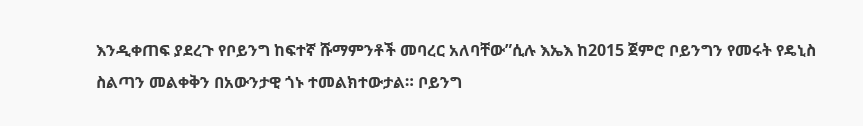እንዲቀጠፍ ያደረጉ የቦይንግ ከፍተኛ ሹማምንቶች መባረር አለባቸው”ሲሉ እኤእ ከ2015 ጀምሮ ቦይንግን የመሩት የዴኒስ ስልጣን መልቀቅን በአውንታዊ ጎኑ ተመልክተውታል። ቦይንግ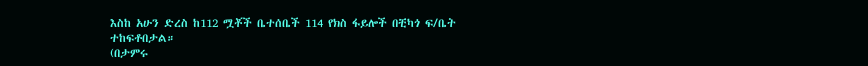እስከ አሁን ድረስ ከ112 ሟቾች ቤተሰቤች 114 የክስ ፋይሎች በቺካጎ ፍ/ቤት ተከፍቶበታል።
(በታምሩ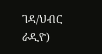ገዳ/ህብር ራዲዮ)